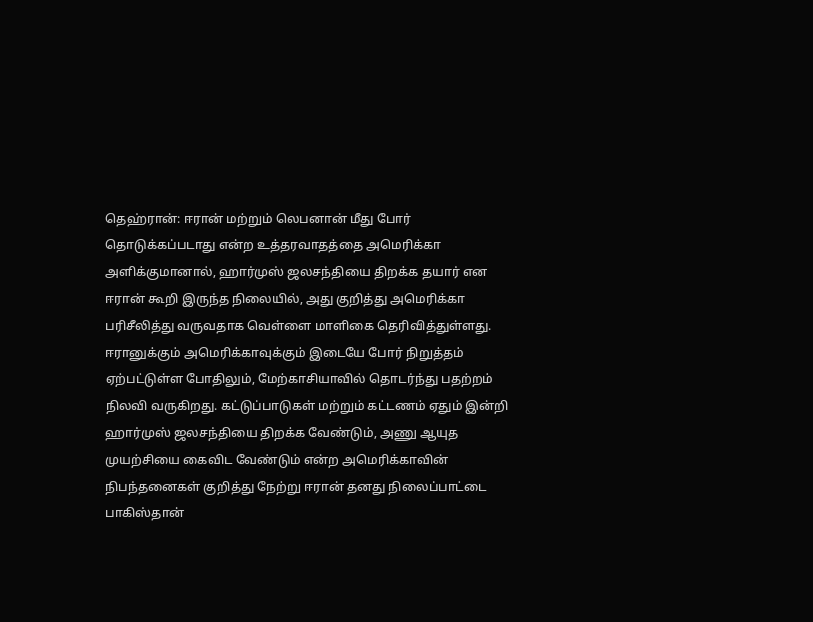தெஹ்ரான்: ஈரான் மற்றும் லெபனான் மீது போர் தொடுக்கப்படாது என்ற உத்தரவாதத்தை அமெரிக்கா அளிக்குமானால், ஹார்முஸ் ஜலசந்தியை திறக்க தயார் என ஈரான் கூறி இருந்த நிலையில், அது குறித்து அமெரிக்கா பரிசீலித்து வருவதாக வெள்ளை மாளிகை தெரிவித்துள்ளது.
ஈரானுக்கும் அமெரிக்காவுக்கும் இடையே போர் நிறுத்தம் ஏற்பட்டுள்ள போதிலும், மேற்காசியாவில் தொடர்ந்து பதற்றம் நிலவி வருகிறது. கட்டுப்பாடுகள் மற்றும் கட்டணம் ஏதும் இன்றி ஹார்முஸ் ஜலசந்தியை திறக்க வேண்டும், அணு ஆயுத முயற்சியை கைவிட வேண்டும் என்ற அமெரிக்காவின் நிபந்தனைகள் குறித்து நேற்று ஈரான் தனது நிலைப்பாட்டை பாகிஸ்தான்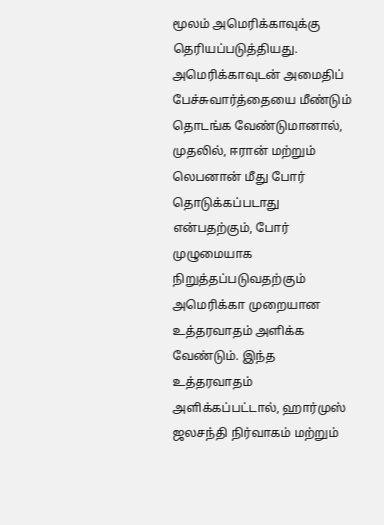மூலம் அமெரிக்காவுக்கு தெரியப்படுத்தியது.
அமெரிக்காவுடன் அமைதிப் பேச்சுவார்த்தையை மீண்டும் தொடங்க வேண்டுமானால், முதலில், ஈரான் மற்றும் லெபனான் மீது போர் தொடுக்கப்படாது என்பதற்கும், போர் முழுமையாக நிறுத்தப்படுவதற்கும் அமெரிக்கா முறையான உத்தரவாதம் அளிக்க வேண்டும். இந்த உத்தரவாதம் அளிக்கப்பட்டால், ஹார்முஸ் ஜலசந்தி நிர்வாகம் மற்றும்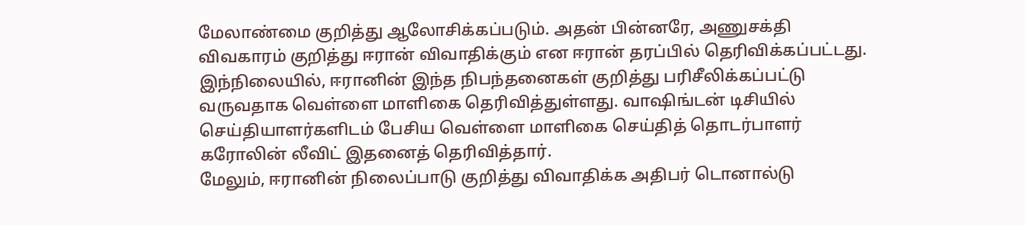மேலாண்மை குறித்து ஆலோசிக்கப்படும். அதன் பின்னரே, அணுசக்தி விவகாரம் குறித்து ஈரான் விவாதிக்கும் என ஈரான் தரப்பில் தெரிவிக்கப்பட்டது.
இந்நிலையில், ஈரானின் இந்த நிபந்தனைகள் குறித்து பரிசீலிக்கப்பட்டு வருவதாக வெள்ளை மாளிகை தெரிவித்துள்ளது. வாஷிங்டன் டிசியில் செய்தியாளர்களிடம் பேசிய வெள்ளை மாளிகை செய்தித் தொடர்பாளர் கரோலின் லீவிட் இதனைத் தெரிவித்தார்.
மேலும், ஈரானின் நிலைப்பாடு குறித்து விவாதிக்க அதிபர் டொனால்டு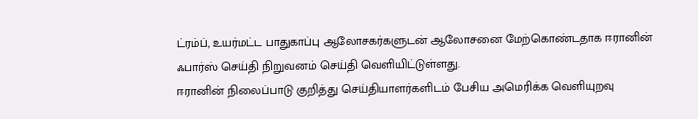ட்ரம்ப், உயர்மட்ட பாதுகாப்பு ஆலோசகர்களுடன் ஆலோசனை மேற்கொண்டதாக ஈரானின் ஃபார்ஸ் செய்தி நிறுவனம் செய்தி வெளியிட்டுள்ளது.
ஈரானின் நிலைப்பாடு குறித்து செய்தியாளர்களிடம் பேசிய அமெரிக்க வெளியுறவு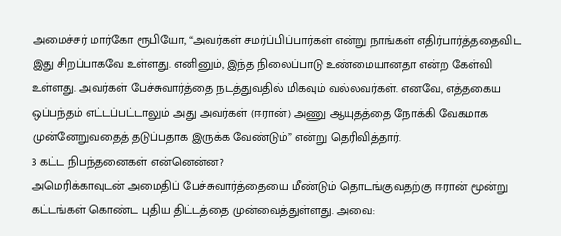அமைச்சர் மார்கோ ரூபியோ, “அவர்கள் சமர்ப்பிப்பார்கள் என்று நாங்கள் எதிர்பார்த்ததைவிட இது சிறப்பாகவே உள்ளது. எனினும், இந்த நிலைப்பாடு உண்மையானதா என்ற கேள்வி உள்ளது. அவர்கள் பேச்சுவார்த்தை நடத்துவதில் மிகவும் வல்லவர்கள். எனவே, எத்தகைய ஒப்பந்தம் எட்டப்பட்டாலும் அது அவர்கள் (ஈரான்) அணு ஆயுதத்தை நோக்கி வேகமாக முன்னேறுவதைத் தடுப்பதாக இருக்க வேண்டும்” என்று தெரிவித்தார்.
3 கட்ட நிபந்தனைகள் என்னென்ன?
அமெரிக்காவுடன் அமைதிப் பேச்சுவார்த்தையை மீண்டும் தொடங்குவதற்கு ஈரான் மூன்று கட்டங்கள் கொண்ட புதிய திட்டத்தை முன்வைத்துள்ளது. அவை: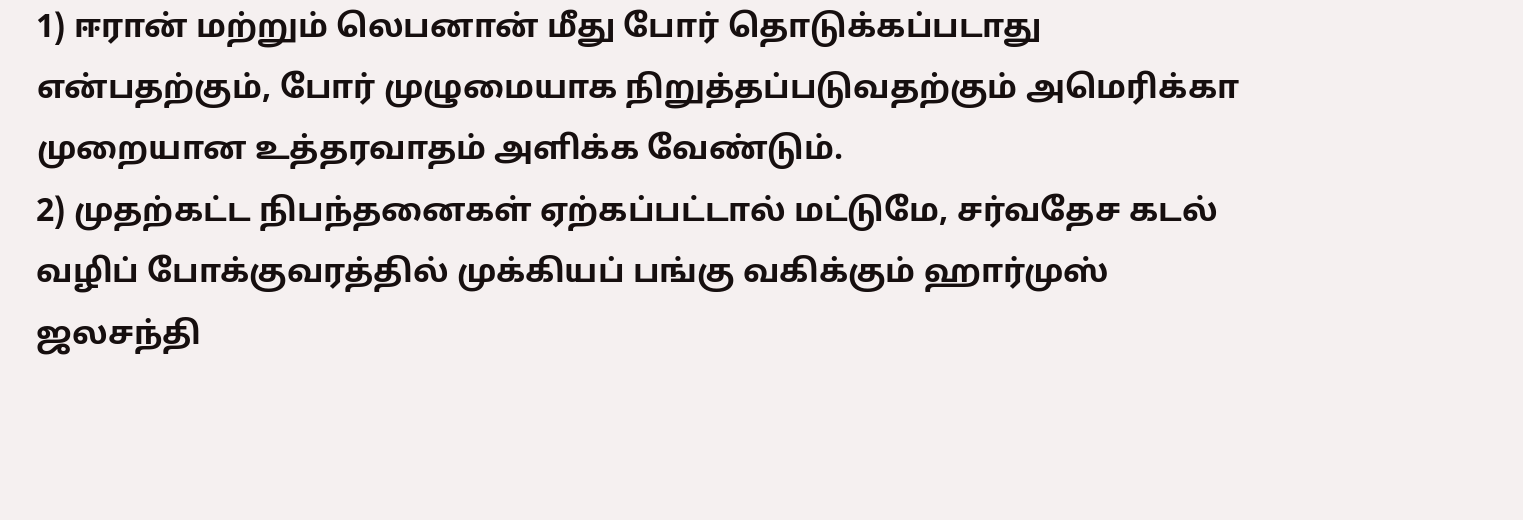1) ஈரான் மற்றும் லெபனான் மீது போர் தொடுக்கப்படாது என்பதற்கும், போர் முழுமையாக நிறுத்தப்படுவதற்கும் அமெரிக்கா முறையான உத்தரவாதம் அளிக்க வேண்டும்.
2) முதற்கட்ட நிபந்தனைகள் ஏற்கப்பட்டால் மட்டுமே, சர்வதேச கடல் வழிப் போக்குவரத்தில் முக்கியப் பங்கு வகிக்கும் ஹார்முஸ் ஜலசந்தி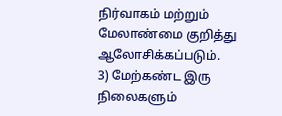நிர்வாகம் மற்றும் மேலாண்மை குறித்து ஆலோசிக்கப்படும்.
3) மேற்கண்ட இரு நிலைகளும்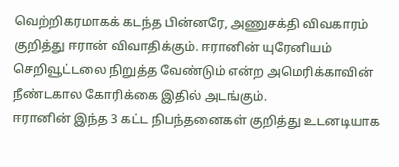வெற்றிகரமாகக் கடந்த பின்னரே, அணுசக்தி விவகாரம் குறித்து ஈரான் விவாதிக்கும். ஈரானின் யுரேனியம் செறிவூட்டலை நிறுத்த வேண்டும் என்ற அமெரிக்காவின் நீண்டகால கோரிக்கை இதில் அடங்கும்.
ஈரானின் இந்த 3 கட்ட நிபந்தனைகள் குறித்து உடனடியாக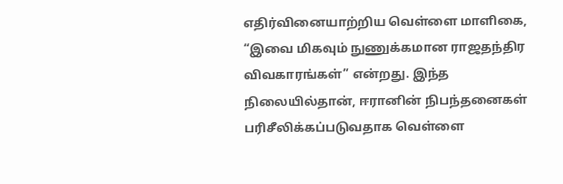எதிர்வினையாற்றிய வெள்ளை மாளிகை, “இவை மிகவும் நுணுக்கமான ராஜதந்திர விவகாரங்கள்” என்றது. இந்த நிலையில்தான், ஈரானின் நிபந்தனைகள் பரிசீலிக்கப்படுவதாக வெள்ளை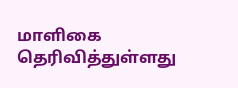மாளிகை தெரிவித்துள்ளது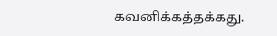கவனிக்கத்தக்கது.